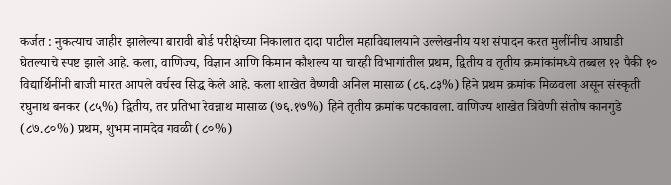कर्जत : नुकत्याच जाहीर झालेल्या बारावी बोर्ड परीक्षेच्या निकालात दादा पाटील महाविद्यालयाने उल्लेखनीय यश संपादन करत मुलींनीच आघाडी घेतल्याचे स्पष्ट झाले आहे. कला, वाणिज्य, विज्ञान आणि किमान कौशल्य या चारही विभागांतील प्रथम, द्वितीय व तृतीय क्रमांकांमध्ये तब्बल १२ पैकी १० विद्यार्थिनींनी बाजी मारत आपले वर्चस्व सिद्ध केले आहे. कला शाखेत वैष्णवी अनिल मासाळ (८६.८३%) हिने प्रथम क्रमांक मिळवला असून संस्कृती रघुनाथ बनकर (८५%) द्वितीय, तर प्रतिभा रेवन्नाथ मासाळ (७६.१७%) हिने तृतीय क्रमांक पटकावला. वाणिज्य शाखेत त्रिवेणी संतोष कानगुडे (८७.८०%) प्रथम, शुभम नामदेव गवळी (८०%)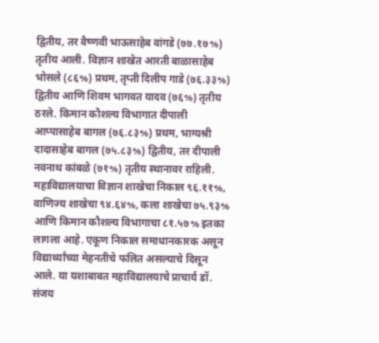द्वितीय, तर वैष्णवी भाऊसाहेब वांगडे (७७.१७%) तृतीय आली. विज्ञान शाखेत आरती बाळासाहेब भोसले (८६%) प्रथम, तृप्ती दिलीप गाडे (७६.३३%) द्वितीय आणि शिवम भागवत यादव (७६%) तृतीय ठरले. किमान कौशल्य विभागात दीपाली आप्पासाहेब बागल (७६.८३%) प्रथम, भाग्यश्री दादासाहेब बागल (७५.८३%) द्वितीय, तर दीपाली नवनाथ कांबळे (७१%) तृतीय स्थानावर राहिली. महाविद्यालयाचा विज्ञान शाखेचा निकाल ९६.११%, वाणिज्य शाखेचा ९४.६४%, कला शाखेचा ७५.९३% आणि किमान कौशल्य विभागाचा ८१.५७% इतका लागला आहे. एकूण निकाल समाधानकारक असून विद्यार्थ्यांच्या मेहनतीचे फलित असल्याचे दिसून आले. या यशाबाबत महाविद्यालयाचे प्राचार्य डॉ. संजय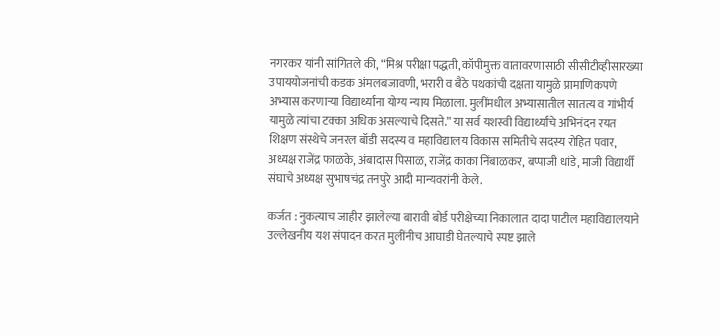नगरकर यांनी सांगितले की, “मिश्र परीक्षा पद्धती, कॉपीमुक्त वातावरणासाठी सीसीटीव्हीसारख्या उपाययोजनांची कडक अंमलबजावणी, भरारी व बैठे पथकांची दक्षता यामुळे प्रामाणिकपणे अभ्यास करणाऱ्या विद्यार्थ्यांना योग्य न्याय मिळाला. मुलींमधील अभ्यासातील सातत्य व गांभीर्य यामुळे त्यांचा टक्का अधिक असल्याचे दिसते.” या सर्व यशस्वी विद्यार्थ्यांचे अभिनंदन रयत शिक्षण संस्थेचे जनरल बॉडी सदस्य व महाविद्यालय विकास समितीचे सदस्य रोहित पवार, अध्यक्ष राजेंद्र फाळके, अंबादास पिसाळ, राजेंद्र काका निंबाळकर, बप्पाजी धांडे, माजी विद्यार्थी संघाचे अध्यक्ष सुभाषचंद्र तनपुरे आदी मान्यवरांनी केले.

कर्जत : नुकत्याच जाहीर झालेल्या बारावी बोर्ड परीक्षेच्या निकालात दादा पाटील महाविद्यालयाने उल्लेखनीय यश संपादन करत मुलींनीच आघाडी घेतल्याचे स्पष्ट झाले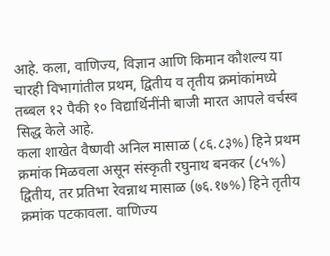आहे. कला, वाणिज्य, विज्ञान आणि किमान कौशल्य या चारही विभागांतील प्रथम, द्वितीय व तृतीय क्रमांकांमध्ये तब्बल १२ पैकी १० विद्यार्थिनींनी बाजी मारत आपले वर्चस्व सिद्ध केले आहे.
कला शाखेत वैष्णवी अनिल मासाळ (८६.८३%) हिने प्रथम क्रमांक मिळवला असून संस्कृती रघुनाथ बनकर (८५%) द्वितीय, तर प्रतिभा रेवन्नाथ मासाळ (७६.१७%) हिने तृतीय क्रमांक पटकावला. वाणिज्य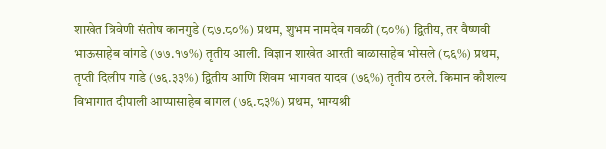शाखेत त्रिवेणी संतोष कानगुडे (८७.८०%) प्रथम, शुभम नामदेव गवळी (८०%) द्वितीय, तर वैष्णवी भाऊसाहेब वांगडे (७७.१७%) तृतीय आली. विज्ञान शाखेत आरती बाळासाहेब भोसले (८६%) प्रथम, तृप्ती दिलीप गाडे (७६.३३%) द्वितीय आणि शिवम भागवत यादव (७६%) तृतीय ठरले. किमान कौशल्य विभागात दीपाली आप्पासाहेब बागल (७६.८३%) प्रथम, भाग्यश्री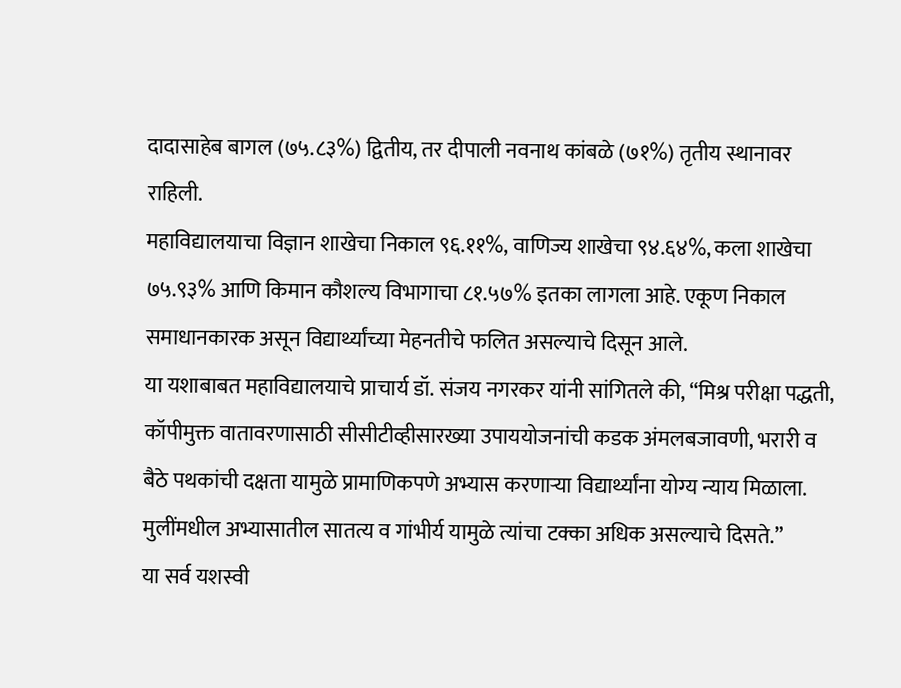दादासाहेब बागल (७५.८३%) द्वितीय, तर दीपाली नवनाथ कांबळे (७१%) तृतीय स्थानावर राहिली.
महाविद्यालयाचा विज्ञान शाखेचा निकाल ९६.११%, वाणिज्य शाखेचा ९४.६४%, कला शाखेचा ७५.९३% आणि किमान कौशल्य विभागाचा ८१.५७% इतका लागला आहे. एकूण निकाल समाधानकारक असून विद्यार्थ्यांच्या मेहनतीचे फलित असल्याचे दिसून आले.
या यशाबाबत महाविद्यालयाचे प्राचार्य डॉ. संजय नगरकर यांनी सांगितले की, “मिश्र परीक्षा पद्धती, कॉपीमुक्त वातावरणासाठी सीसीटीव्हीसारख्या उपाययोजनांची कडक अंमलबजावणी, भरारी व बैठे पथकांची दक्षता यामुळे प्रामाणिकपणे अभ्यास करणाऱ्या विद्यार्थ्यांना योग्य न्याय मिळाला. मुलींमधील अभ्यासातील सातत्य व गांभीर्य यामुळे त्यांचा टक्का अधिक असल्याचे दिसते.”
या सर्व यशस्वी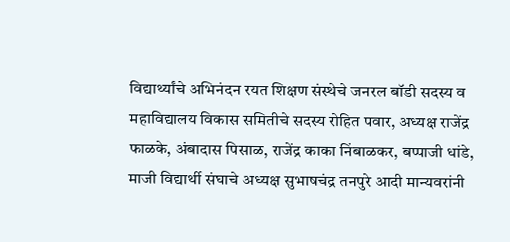विद्यार्थ्यांचे अभिनंदन रयत शिक्षण संस्थेचे जनरल बॉडी सदस्य व महाविद्यालय विकास समितीचे सदस्य रोहित पवार, अध्यक्ष राजेंद्र फाळके, अंबादास पिसाळ, राजेंद्र काका निंबाळकर, बप्पाजी धांडे, माजी विद्यार्थी संघाचे अध्यक्ष सुभाषचंद्र तनपुरे आदी मान्यवरांनी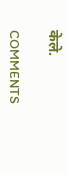केले.

COMMENTS